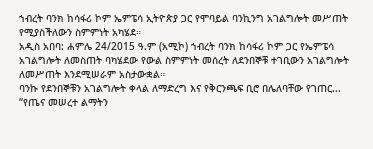ኀብረት ባንክ ከሳፋሪ ኮም ኤምፔሳ ኢትዮጵያ ጋር የሞባይል ባንኪንግ አገልግሎት መሥጠት የሚያስችለውን ስምምነት አካሄደ።
አዲስ አበባ: ሐምሌ 24/2015 ዓ.ም (አሚኮ) ኀብረት ባንክ ከሳፋሪ ኮም ጋር የኤምፔሳ አገልግሎት ለመስጠት ባካሄደው የውል ስምምነት መሰረት ለደንበኞቹ ተገቢውን አገልግሎት ለመሥጠት እንደሚሠራም አስታውቋል።
ባንኩ የደንበኞቹን አገልግሎት ቀላል ለማድረግ እና የቅርንጫፍ ቢሮ በሌለባቸው የገጠር...
“የጤና መሠረተ ልማትን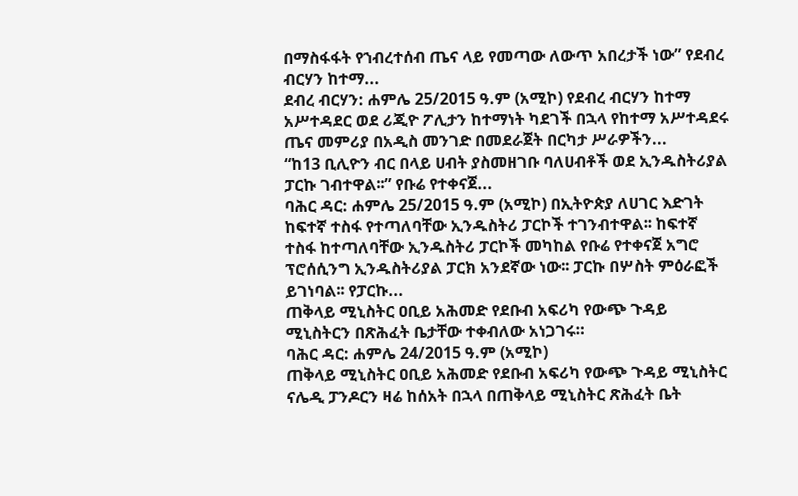በማስፋፋት የኀብረተሰብ ጤና ላይ የመጣው ለውጥ አበረታች ነው” የደብረ ብርሃን ከተማ...
ደብረ ብርሃን: ሐምሌ 25/2015 ዓ.ም (አሚኮ) የደብረ ብርሃን ከተማ አሥተዳደር ወደ ሪጂዮ ፖሊታን ከተማነት ካደገች በኋላ የከተማ አሥተዳደሩ ጤና መምሪያ በአዲስ መንገድ በመደራጀት በርካታ ሥራዎችን...
“ከ13 ቢሊዮን ብር በላይ ሀብት ያስመዘገቡ ባለሀብቶች ወደ ኢንዱስትሪያል ፓርኩ ገብተዋል፡፡” የቡሬ የተቀናጀ...
ባሕር ዳር: ሐምሌ 25/2015 ዓ.ም (አሚኮ) በኢትዮጵያ ለሀገር እድገት ከፍተኛ ተስፋ የተጣለባቸው ኢንዱስትሪ ፓርኮች ተገንብተዋል፡፡ ከፍተኛ ተስፋ ከተጣለባቸው ኢንዱስትሪ ፓርኮች መካከል የቡሬ የተቀናጀ አግሮ ፕሮሰሲንግ ኢንዱስትሪያል ፓርክ አንደኛው ነው፡፡ ፓርኩ በሦስት ምዕራፎች ይገነባል፡፡ የፓርኩ...
ጠቅላይ ሚኒስትር ዐቢይ አሕመድ የደቡብ አፍሪካ የውጭ ጉዳይ ሚኒስትርን በጽሕፈት ቤታቸው ተቀብለው አነጋገሩ።
ባሕር ዳር: ሐምሌ 24/2015 ዓ.ም (አሚኮ)
ጠቅላይ ሚኒስትር ዐቢይ አሕመድ የደቡብ አፍሪካ የውጭ ጉዳይ ሚኒስትር ናሌዲ ፓንዶርን ዛሬ ከሰአት በኋላ በጠቅላይ ሚኒስትር ጽሕፈት ቤት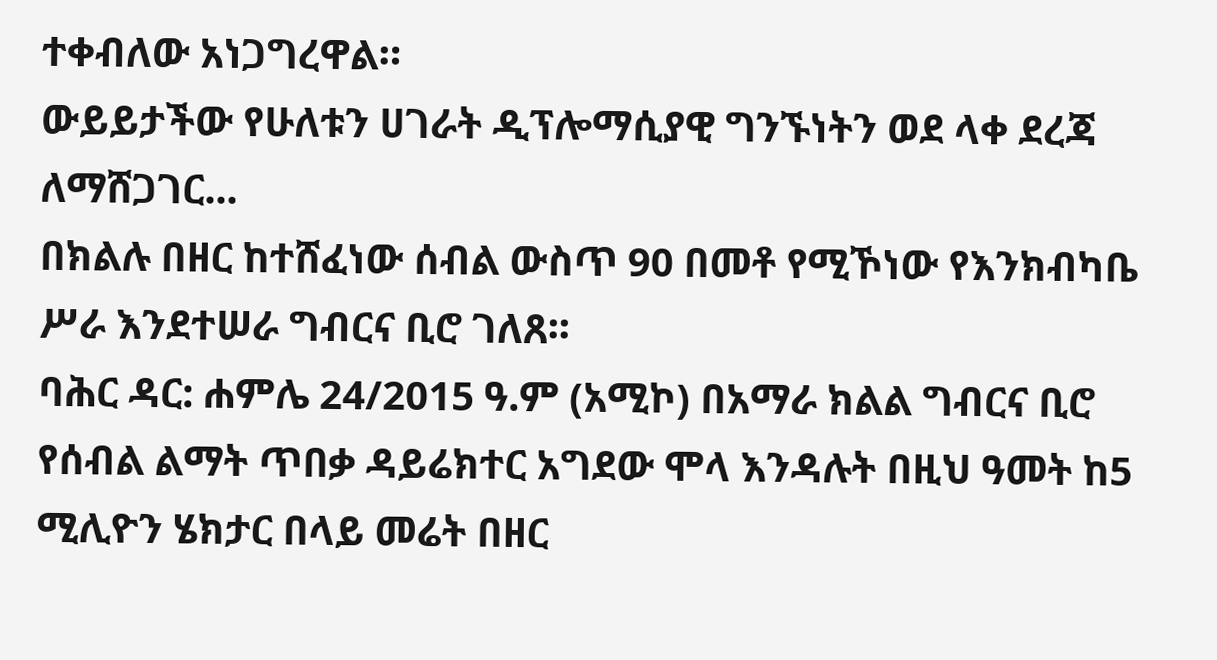ተቀብለው አነጋግረዋል።
ውይይታችው የሁለቱን ሀገራት ዲፕሎማሲያዊ ግንኙነትን ወደ ላቀ ደረጃ ለማሸጋገር...
በክልሉ በዘር ከተሸፈነው ሰብል ውስጥ 90 በመቶ የሚኾነው የእንክብካቤ ሥራ እንደተሠራ ግብርና ቢሮ ገለጸ፡፡
ባሕር ዳር: ሐምሌ 24/2015 ዓ.ም (አሚኮ) በአማራ ክልል ግብርና ቢሮ የሰብል ልማት ጥበቃ ዳይሬክተር አግደው ሞላ እንዳሉት በዚህ ዓመት ከ5 ሚሊዮን ሄክታር በላይ መሬት በዘር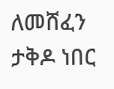ለመሸፈን ታቅዶ ነበር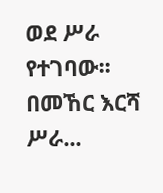ወደ ሥራ የተገባው፡፡
በመኸር እርሻ ሥራ...